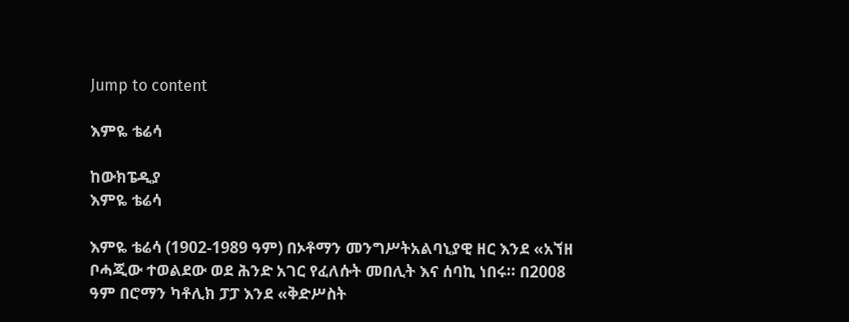Jump to content

እምዬ ቴሬሳ

ከውክፔዲያ
እምዬ ቴሬሳ

እምዬ ቴሬሳ (1902-1989 ዓም) በኦቶማን መንግሥትአልባኒያዊ ዘር እንደ «አኘዘ ቦሓጂው ተወልደው ወደ ሕንድ አገር የፈለሱት መበሊት እና ሰባኪ ነበሩ። በ2008 ዓም በሮማን ካቶሊክ ፓፓ እንደ «ቅድሥስት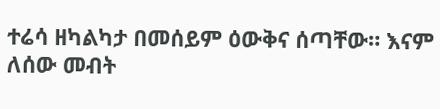ተሬሳ ዘካልካታ በመሰይም ዕውቅና ሰጣቸው። እናም ለሰው መብት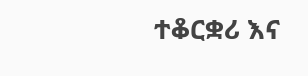ተቆርቋሪ እና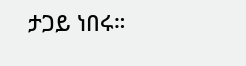ታጋይ ነበሩ።